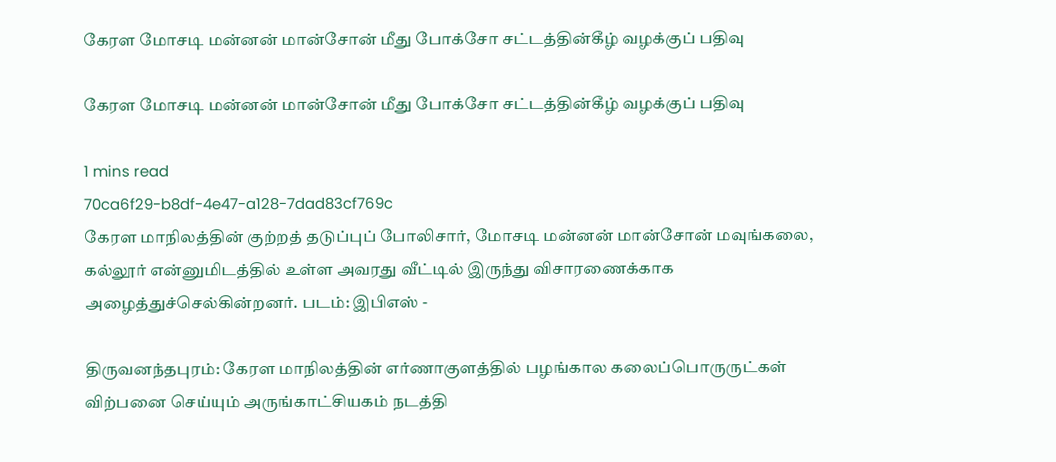கேரள மோசடி மன்னன் மான்சோன் மீது போக்சோ சட்டத்தின்கீழ் வழக்குப் பதிவு

கேரள மோசடி மன்னன் மான்சோன் மீது போக்சோ சட்டத்தின்கீழ் வழக்குப் பதிவு

1 mins read
70ca6f29-b8df-4e47-a128-7dad83cf769c
கேரள மாநிலத்தின் குற்றத் தடுப்புப் போலிசார், மோசடி மன்னன் மான்சோன் மவுங்கலை, கல்லூர் என்னுமிடத்தில் உள்ள அவரது வீட்டில் இருந்து விசாரணைக்காக அழைத்துச்செல்கின்றனர். படம்: இபிஎஸ் -

திருவனந்தபுரம்: கேரள மாநிலத்தின் எர்ணாகுளத்தில் பழங்கால கலைப்பொருருட்கள் விற்பனை செய்யும் அருங்காட்சியகம் நடத்தி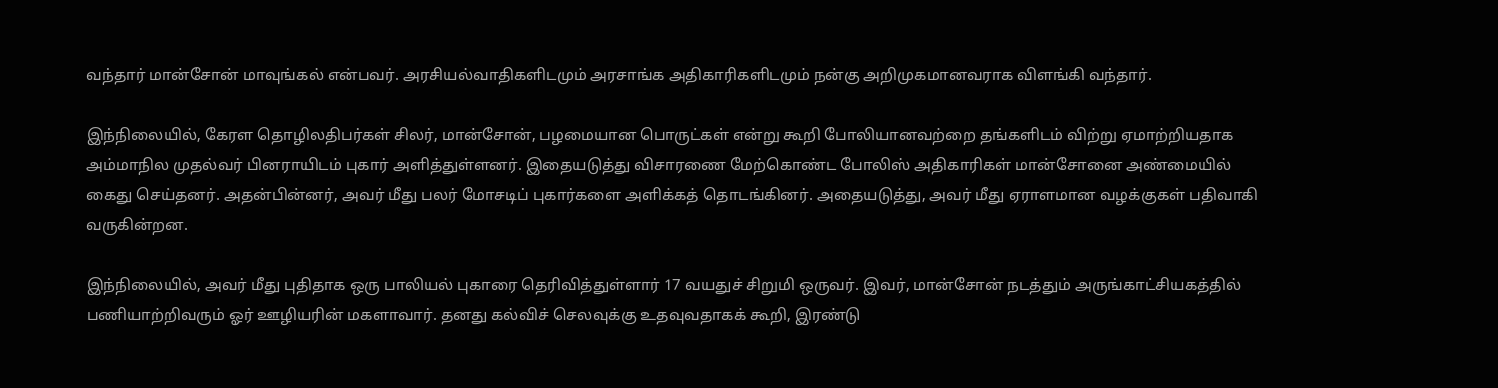வந்தார் மான்சோன் மாவுங்கல் என்பவர். அரசியல்வாதிகளிடமும் அரசாங்க அதிகாரிகளிடமும் நன்கு அறிமுகமானவராக விளங்கி வந்தார்.

இந்நிலையில், கேரள தொழிலதிபர்கள் சிலர், மான்சோன், பழமையான பொருட்கள் என்று கூறி போலியானவற்றை தங்களிடம் விற்று ஏமாற்றியதாக அம்மாநில முதல்வர் பினராயிடம் புகார் அளித்துள்ளனர். இதையடுத்து விசாரணை மேற்கொண்ட போலிஸ் அதிகாரிகள் மான்சோனை அண்மையில் கைது செய்தனர். அதன்பின்னர், அவர் மீது பலர் மோசடிப் புகார்களை அளிக்கத் தொடங்கினர். அதையடுத்து, அவர் மீது ஏராளமான வழக்குகள் பதிவாகி வருகின்றன.

இந்நிலையில், அவர் மீது புதிதாக ஒரு பாலியல் புகாரை தெரிவித்துள்ளார் 17 வயதுச் சிறுமி ஒருவர். இவர், மான்சோன் நடத்தும் அருங்காட்சியகத்தில் பணியாற்றிவரும் ஓர் ஊழியரின் மகளாவார். தனது கல்விச் செலவுக்கு உதவுவதாகக் கூறி, இரண்டு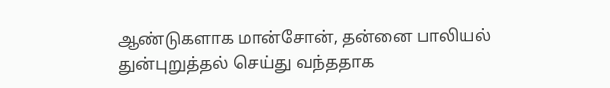ஆண்டுகளாக மான்சோன், தன்னை பாலியல் துன்புறுத்தல் செய்து வந்ததாக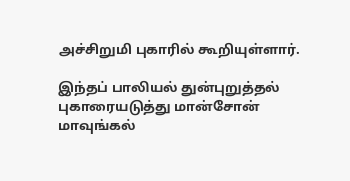அச்சிறுமி புகாரில் கூறியுள்ளார்.

இந்தப் பாலியல் துன்புறுத்தல் புகாரையடுத்து மான்சோன் மாவுங்கல்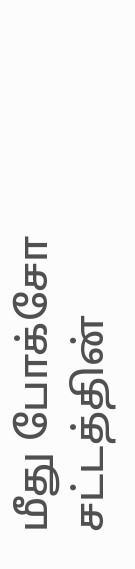மீது போக்சோ சட்டத்தின்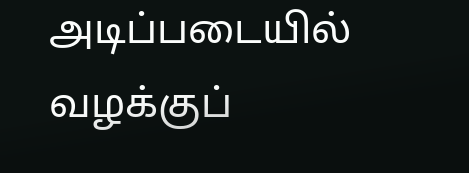அடிப்படையில் வழக்குப்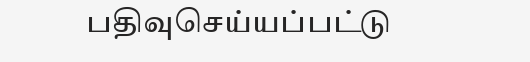பதிவுசெய்யப்பட்டு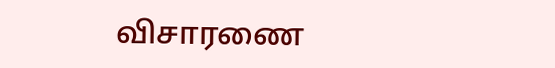விசாரணை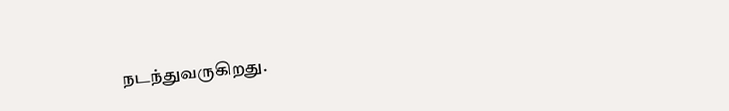நடந்துவருகிறது.